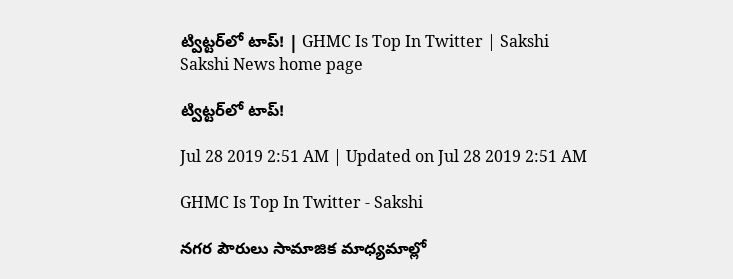ట్విట్టర్‌లో టాప్‌! | GHMC Is Top In Twitter | Sakshi
Sakshi News home page

ట్విట్టర్‌లో టాప్‌!

Jul 28 2019 2:51 AM | Updated on Jul 28 2019 2:51 AM

GHMC Is Top In Twitter - Sakshi

నగర పౌరులు సామాజిక మాధ్యమాల్లో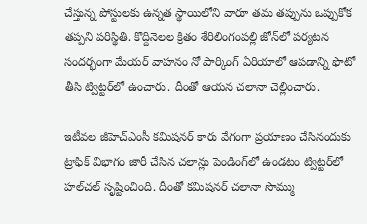చేస్తున్న పోస్టులకు ఉన్నత స్థాయిలోని వారూ తమ తప్పును ఒప్పుకోక తప్పని పరిస్థితి. కొద్దినెలల క్రితం శేరిలింగంపల్లి జోన్‌లో పర్యటన సందర్భంగా మేయర్‌ వాహనం నో పార్కింగ్‌ ఏరియాలో ఆపడాన్ని ఫొటో తీసి ట్విట్టర్‌లో ఉంచారు. దీంతో ఆయన చలానా చెల్లించారు.

ఇటీవల జీహెచ్‌ఎంసీ కమిషనర్‌ కారు వేగంగా ప్రయాణం చేసినందుకు ట్రాఫిక్‌ విభాగం జారీ చేసిన చలాన్లు పెండింగ్‌లో ఉండటం ట్విట్టర్‌లో హల్‌చల్‌ సృష్టించింది. దీంతో కమిషనర్‌ చలానా సొమ్ము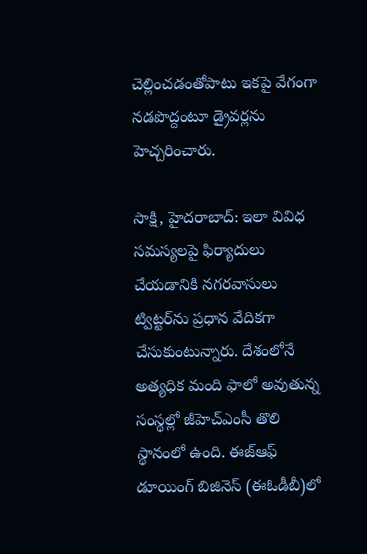చెల్లించడంతోపాటు ఇకపై వేగంగా నడపొద్దంటూ డ్రైవర్లను హెచ్చరించారు.

సాక్షి, హైదరాబాద్‌: ఇలా వివిధ సమస్యలపై ఫిర్యాదులు చేయడానికి నగరవాసులు ట్విట్టర్‌ను ప్రధాన వేదికగా చేసుకుంటున్నారు. దేశంలోనే అత్యధిక మంది ఫాలో అవుతున్న సంస్థల్లో జీహెచ్‌ఎంసీ తొలి స్థానంలో ఉంది. ఈజ్‌ఆఫ్‌ డూయింగ్‌ బిజినెస్‌ (ఈఓడీబీ)లో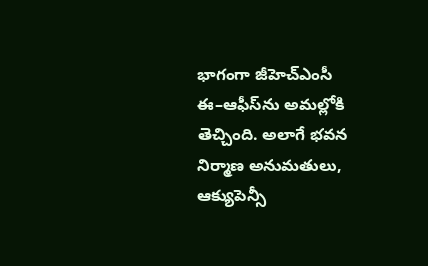భాగంగా జీహెచ్‌ఎంసీ ఈ–ఆఫీస్‌ను అమల్లోకి తెచ్చింది. అలాగే భవన నిర్మాణ అనుమతులు, ఆక్యుపెన్సీ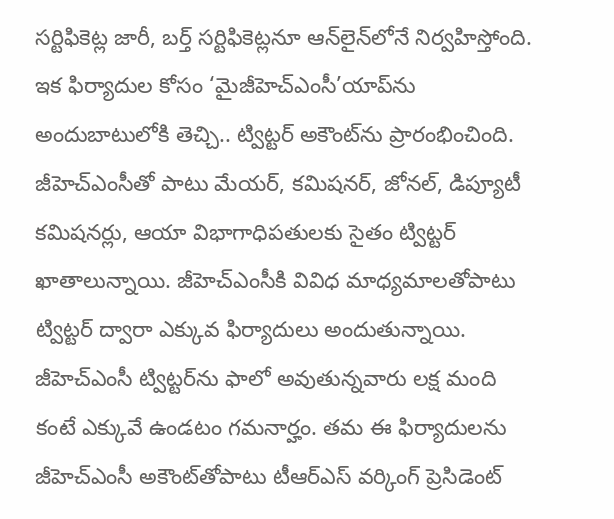సర్టిఫికెట్ల జారీ, బర్త్‌ సర్టిఫికెట్లనూ ఆన్‌లైన్‌లోనే నిర్వహిస్తోంది. ఇక ఫిర్యాదుల కోసం ‘మైజీహెచ్‌ఎంసీ’యాప్‌ను అందుబాటులోకి తెచ్చి.. ట్విట్టర్‌ అకౌంట్‌ను ప్రారంభించింది. జీహెచ్‌ఎంసీతో పాటు మేయర్, కమిషనర్, జోనల్, డిప్యూటీ కమిషనర్లు, ఆయా విభాగాధిపతులకు సైతం ట్విట్టర్‌ ఖాతాలున్నాయి. జీహెచ్‌ఎంసీకి వివిధ మాధ్యమాలతోపాటు ట్విట్టర్‌ ద్వారా ఎక్కువ ఫిర్యాదులు అందుతున్నాయి. జీహెచ్‌ఎంసీ ట్విట్టర్‌ను ఫాలో అవుతున్నవారు లక్ష మంది కంటే ఎక్కువే ఉండటం గమనార్హం. తమ ఈ ఫిర్యాదులను జీహెచ్‌ఎంసీ అకౌంట్‌తోపాటు టీఆర్‌ఎస్‌ వర్కింగ్‌ ప్రెసిడెంట్‌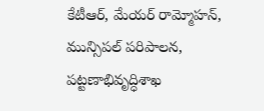కేటీఆర్, మేయర్‌ రామ్మోహన్, మున్సిపల్‌ పరిపాలన, పట్టణాభివృద్ధిశాఖ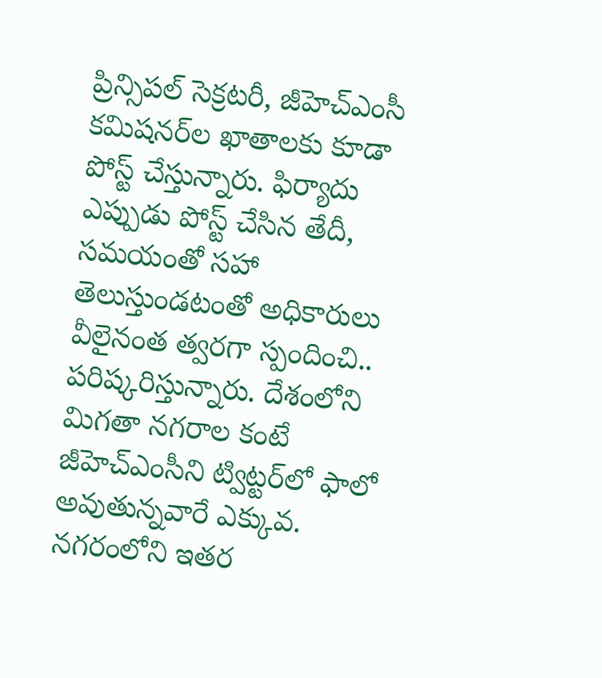ప్రిన్సిపల్‌ సెక్రటరీ, జీహెచ్‌ఎంసీ కమిషనర్‌ల ఖాతాలకు కూడా పోస్ట్‌ చేస్తున్నారు. ఫిర్యాదు ఎప్పుడు పోస్ట్‌ చేసిన తేదీ, సమయంతో సహా తెలుస్తుండటంతో అధికారులు వీలైనంత త్వరగా స్పందించి.. పరిష్కరిస్తున్నారు. దేశంలోని మిగతా నగరాల కంటే జీహెచ్‌ఎంసీని ట్విట్టర్‌లో ఫాలో అవుతున్నవారే ఎక్కువ. నగరంలోని ఇతర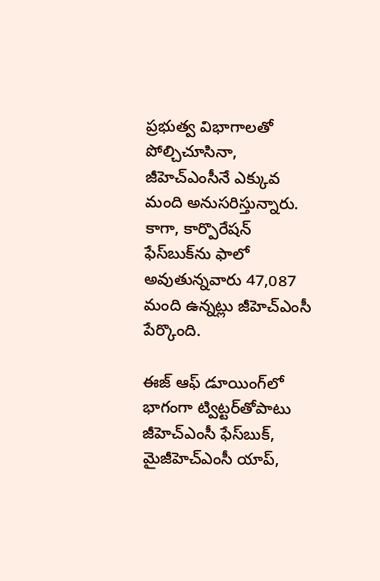ప్రభుత్వ విభాగాలతో పోల్చిచూసినా, జీహెచ్‌ఎంసీనే ఎక్కువ మంది అనుసరిస్తున్నారు. కాగా, కార్పొరేషన్‌ ఫేస్‌బుక్‌ను ఫాలో అవుతున్నవారు 47,087 మంది ఉన్నట్లు జీహెచ్‌ఎంసీ పేర్కొంది.

ఈజ్‌ ఆఫ్‌ డూయింగ్‌లో భాగంగా ట్విట్టర్‌తోపాటు జీహెచ్‌ఎంసీ ఫేస్‌బుక్, మైజీహెచ్‌ఎంసీ యాప్,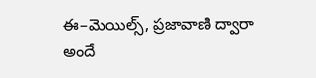ఈ–మెయిల్స్, ప్రజావాణి ద్వారా అందే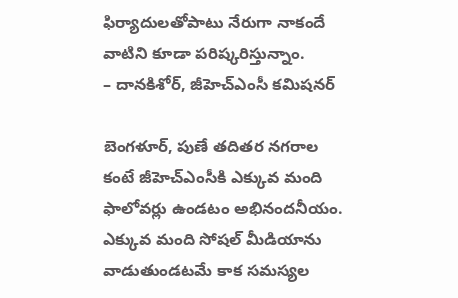ఫిర్యాదులతోపాటు నేరుగా నాకందే వాటిని కూడా పరిష్కరిస్తున్నాం.
– దానకిశోర్, జీహెచ్‌ఎంసీ కమిషనర్‌

బెంగళూర్, పుణే తదితర నగరాల కంటే జీహెచ్‌ఎంసీకి ఎక్కువ మంది ఫాలోవర్లు ఉండటం అభినందనీయం. ఎక్కువ మంది సోషల్‌ మీడియాను వాడుతుండటమే కాక సమస్యల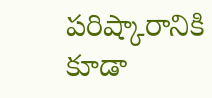పరిష్కారానికి కూడా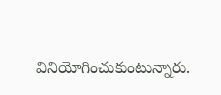వినియోగించుకుంటున్నారు.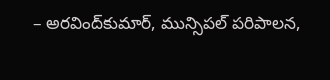– అరవింద్‌కుమార్, మున్సిపల్‌ పరిపాలన,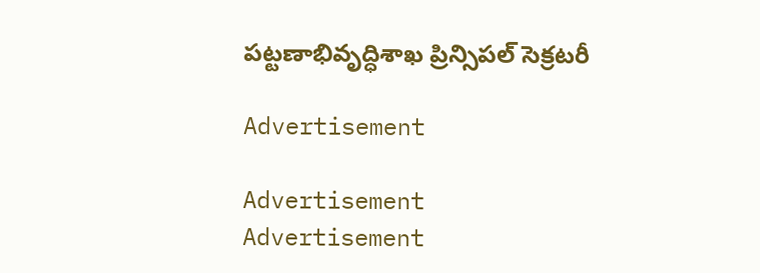పట్టణాభివృద్ధిశాఖ ప్రిన్సిపల్‌ సెక్రటరీ

Advertisement

Advertisement
Advertisement